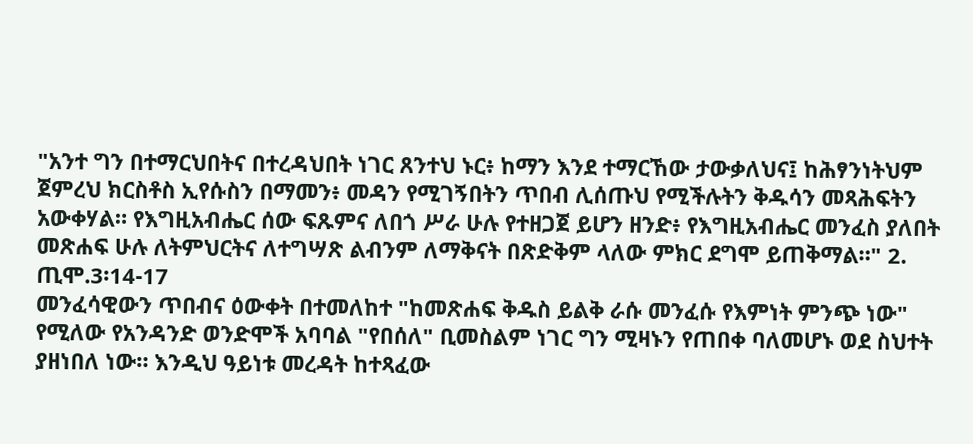"አንተ ግን በተማርህበትና በተረዳህበት ነገር ጸንተህ ኑር፥ ከማን እንደ ተማርኸው ታውቃለህና፤ ከሕፃንነትህም ጀምረህ ክርስቶስ ኢየሱስን በማመን፥ መዳን የሚገኝበትን ጥበብ ሊሰጡህ የሚችሉትን ቅዱሳን መጻሕፍትን አውቀሃል። የእግዚአብሔር ሰው ፍጹምና ለበጎ ሥራ ሁሉ የተዘጋጀ ይሆን ዘንድ፥ የእግዚአብሔር መንፈስ ያለበት መጽሐፍ ሁሉ ለትምህርትና ለተግሣጽ ልብንም ለማቅናት በጽድቅም ላለው ምክር ደግሞ ይጠቅማል።" 2. ጢሞ.3፡14-17
መንፈሳዊውን ጥበብና ዕውቀት በተመለከተ "ከመጽሐፍ ቅዱስ ይልቅ ራሱ መንፈሱ የእምነት ምንጭ ነው" የሚለው የአንዳንድ ወንድሞች አባባል "የበሰለ" ቢመስልም ነገር ግን ሚዛኑን የጠበቀ ባለመሆኑ ወደ ስህተት ያዘነበለ ነው። እንዲህ ዓይነቱ መረዳት ከተጻፈው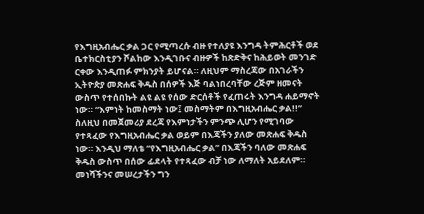የእግዚአብሔር ቃል ጋር የሚጣረሱ ብዙ የተለያዩ እንግዳ ትምሕርቶች ወደ ቤተክርስቲያን ሾልከው እንዲገቡና ብዙዎች ከጽድቅና ከሕይወት መንገድ ርቀው እንዲጠፉ ምክንያት ይሆናል። ለዚህም ማስረጃው በአገራችን ኢትዮጵያ መጽሐፍ ቅዱስ በሰዎች እጅ ባልነበረባቸው ረጅም ዘመናት ውስጥ የተሰበኩት ልዩ ልዩ የሰው ድርሰቶች የፈጠሩት እንግዳ ሐይማኖት ነው። “እምነት ከመስማት ነው፤ መስማትም በእግዚአብሔር ቃል!!” ስለዚህ በመጀመሪያ ደረጃ የእምነታችን ምንጭ ሊሆን የሚገባው የተጻፈው የእግዚአብሔር ቃል ወይም በእጃችን ያለው መጽሐፍ ቅዱስ ነው። እንዲህ ማለቴ “የእግዚአብሔር ቃል” በእጃችን ባለው መጽሐፍ ቅዱስ ውስጥ በሰው ፊደላት የተጻፈው ብቻ ነው ለማለት አይደለም። መነሻችንና መሠረታችን ግን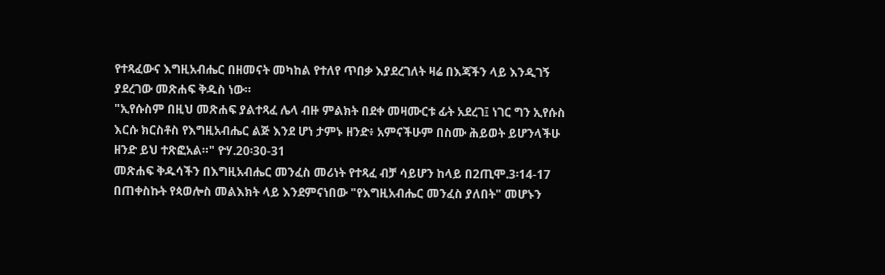የተጻፈውና እግዚአብሔር በዘመናት መካከል የተለየ ጥበቃ እያደረገለት ዛሬ በእጃችን ላይ እንዲገኝ ያደረገው መጽሐፍ ቅዱስ ነው።
"ኢየሱስም በዚህ መጽሐፍ ያልተጻፈ ሌላ ብዙ ምልክት በደቀ መዛሙርቱ ፊት አደረገ፤ ነገር ግን ኢየሱስ እርሱ ክርስቶስ የእግዚአብሔር ልጅ እንደ ሆነ ታምኑ ዘንድ፥ አምናችሁም በስሙ ሕይወት ይሆንላችሁ ዘንድ ይህ ተጽፎአል።" ዮሃ.20፡30-31
መጽሐፍ ቅዱሳችን በእግዚአብሔር መንፈስ መሪነት የተጻፈ ብቻ ሳይሆን ከላይ በ2ጢሞ.3፡14-17 በጠቀስኩት የጳወሎስ መልእክት ላይ እንደምናነበው "የእግዚአብሔር መንፈስ ያለበት" መሆኑን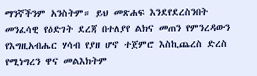ማንኛችንም አንስትም። ይህ መጽሐፍ እንደየደረስንበት መንፈሳዊ የዕድገት ደረጃ በተለያየ ልክና መጠን የምንረዳውን የእግዚአብሔር ሃሳብ የያዘ ሆኖ ተጀምሮ እስኪጨረስ ድረስ የሚነግረን ዋና መልእክትም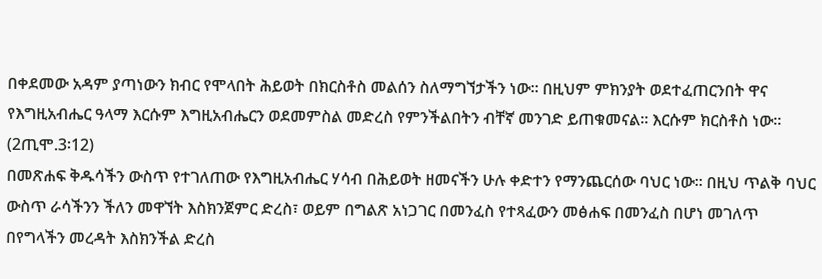በቀደመው አዳም ያጣነውን ክብር የሞላበት ሕይወት በክርስቶስ መልሰን ስለማግኘታችን ነው። በዚህም ምክንያት ወደተፈጠርንበት ዋና የእግዚአብሔር ዓላማ እርሱም እግዚአብሔርን ወደመምስል መድረስ የምንችልበትን ብቸኛ መንገድ ይጠቁመናል። እርሱም ክርስቶስ ነው። (2ጢሞ.3፡12)
በመጽሐፍ ቅዱሳችን ውስጥ የተገለጠው የእግዚአብሔር ሃሳብ በሕይወት ዘመናችን ሁሉ ቀድተን የማንጨርሰው ባህር ነው። በዚህ ጥልቅ ባህር ውስጥ ራሳችንን ችለን መዋኘት እስክንጀምር ድረስ፣ ወይም በግልጽ አነጋገር በመንፈስ የተጻፈውን መፅሐፍ በመንፈስ በሆነ መገለጥ በየግላችን መረዳት እስክንችል ድረስ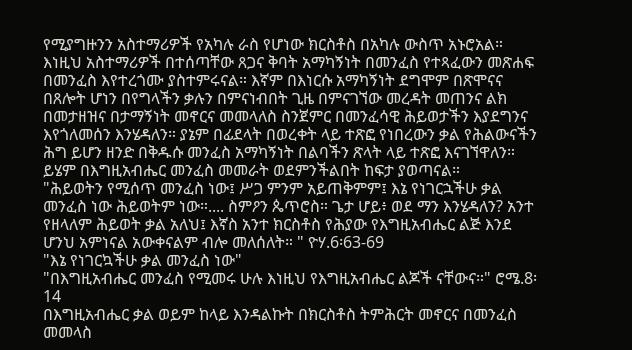የሚያግዙንን አስተማሪዎች የአካሉ ራስ የሆነው ክርስቶስ በአካሉ ውስጥ አኑሮአል። እነዚህ አስተማሪዎች በተሰጣቸው ጸጋና ቅባት አማካኝነት በመንፈስ የተጻፈውን መጽሐፍ በመንፈስ እየተረጎሙ ያስተምሩናል። እኛም በእነርሱ አማካኝነት ደግሞም በጽሞናና በጸሎት ሆነን በየግላችን ቃሉን በምናነብበት ጊዜ በምናገኘው መረዳት መጠንና ልክ በመታዘዝና በታማኝነት መኖርና መመላለስ ስንጀምር በመንፈሳዊ ሕይወታችን እያደግንና እየጎለመሰን እንሄዳለን። ያኔም በፊደላት በወረቀት ላይ ተጽፎ የነበረውን ቃል የሕልውናችን ሕግ ይሆን ዘንድ በቅዱሱ መንፈስ አማካኝነት በልባችን ጽላት ላይ ተጽፎ እናገኘዋለን። ይሄም በእግዚአብሔር መንፈስ መመራት ወደምንችልበት ከፍታ ያወጣናል።
"ሕይወትን የሚሰጥ መንፈስ ነው፤ ሥጋ ምንም አይጠቅምም፤ እኔ የነገርኋችሁ ቃል መንፈስ ነው ሕይወትም ነው።.... ስምዖን ጴጥሮስ። ጌታ ሆይ፥ ወደ ማን እንሄዳለን? አንተ የዘላለም ሕይወት ቃል አለህ፤ እኛስ አንተ ክርስቶስ የሕያው የእግዚአብሔር ልጅ እንደ ሆንህ አምነናል አውቀናልም ብሎ መለሰለት። " ዮሃ.6፡63-69
"እኔ የነገርኳችሁ ቃል መንፈስ ነው"
"በእግዚአብሔር መንፈስ የሚመሩ ሁሉ እነዚህ የእግዚአብሔር ልጆች ናቸውና።" ሮሜ.8፡14
በእግዚአብሔር ቃል ወይም ከላይ እንዳልኩት በክርስቶስ ትምሕርት መኖርና በመንፈስ መመላስ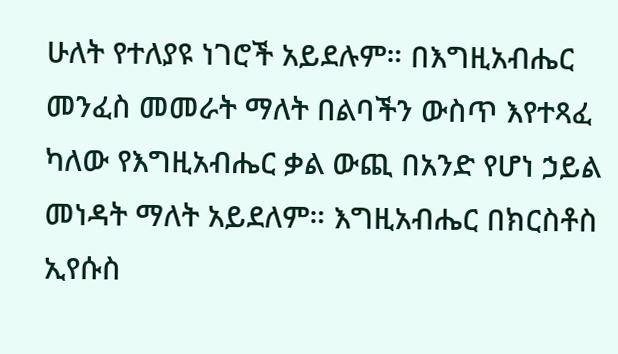ሁለት የተለያዩ ነገሮች አይደሉም። በእግዚአብሔር መንፈስ መመራት ማለት በልባችን ውስጥ እየተጻፈ ካለው የእግዚአብሔር ቃል ውጪ በአንድ የሆነ ኃይል መነዳት ማለት አይደለም። እግዚአብሔር በክርስቶስ ኢየሱስ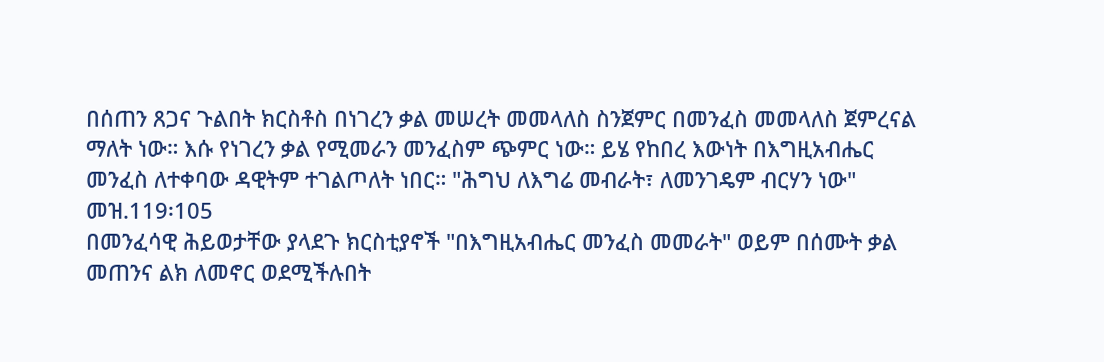በሰጠን ጸጋና ጉልበት ክርስቶስ በነገረን ቃል መሠረት መመላለስ ስንጀምር በመንፈስ መመላለስ ጀምረናል ማለት ነው። እሱ የነገረን ቃል የሚመራን መንፈስም ጭምር ነው። ይሄ የከበረ እውነት በእግዚአብሔር መንፈስ ለተቀባው ዳዊትም ተገልጦለት ነበር። "ሕግህ ለእግሬ መብራት፣ ለመንገዴም ብርሃን ነው" መዝ.119፡105
በመንፈሳዊ ሕይወታቸው ያላደጉ ክርስቲያኖች "በእግዚአብሔር መንፈስ መመራት" ወይም በሰሙት ቃል መጠንና ልክ ለመኖር ወደሚችሉበት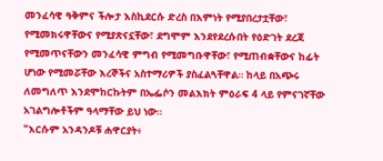መንፈሳዊ ዓቅምና ችሎታ እስኪደርሱ ድረስ በእምነት የሚያበረታቷቸው፣ የሚመክሩዋቸውና የሚያጽናኗቸው፣ ደግሞም እንደየደረሱበት የዕድገት ደረጃ የሚመጥናቸውን መንፈሳዊ ምግብ የሚመግቡዋቸው፣ የሚጠብቋቸውና ከፊት ሆነው የሚመሯቸው እረኞችና አስተማሪዎች ያስፈልጓቸዋል። ከላይ በአጭሩ ለመግለጥ እንደሞከርኩትም በኤፌሶን መልእክት ምዕራፍ 4 ላይ የምናገኛቸው አገልግሎቶችም ዓላማቸው ይህ ነው።
"እርሱም አንዳንዶቹ ሐዋርያት፥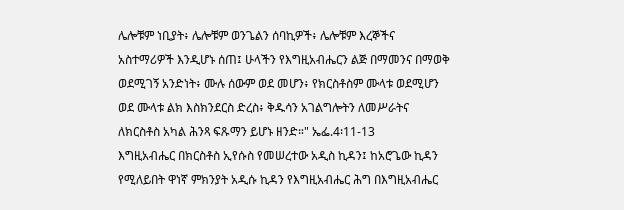ሌሎቹም ነቢያት፥ ሌሎቹም ወንጌልን ሰባኪዎች፥ ሌሎቹም እረኞችና አስተማሪዎች እንዲሆኑ ሰጠ፤ ሁላችን የእግዚአብሔርን ልጅ በማመንና በማወቅ ወደሚገኝ አንድነት፥ ሙሉ ሰውም ወደ መሆን፥ የክርስቶስም ሙላቱ ወደሚሆን ወደ ሙላቱ ልክ እስክንደርስ ድረስ፥ ቅዱሳን አገልግሎትን ለመሥራትና ለክርስቶስ አካል ሕንጻ ፍጹማን ይሆኑ ዘንድ።" ኤፌ.4፡11-13
እግዚአብሔር በክርስቶስ ኢየሱስ የመሠረተው አዲስ ኪዳን፤ ከአሮጌው ኪዳን የሚለይበት ዋነኛ ምክንያት አዲሱ ኪዳን የእግዚአብሔር ሕግ በእግዚአብሔር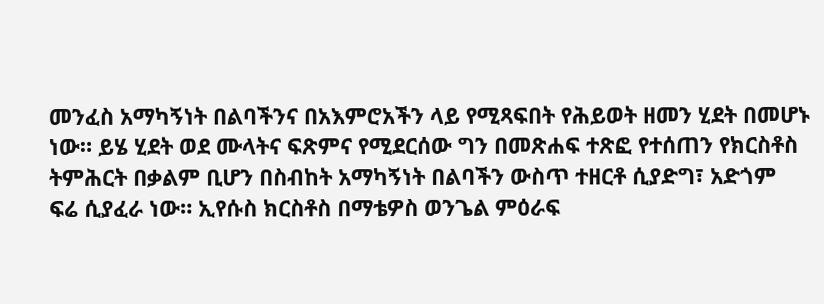መንፈስ አማካኝነት በልባችንና በአእምሮአችን ላይ የሚጻፍበት የሕይወት ዘመን ሂደት በመሆኑ ነው። ይሄ ሂደት ወደ ሙላትና ፍጽምና የሚደርሰው ግን በመጽሐፍ ተጽፎ የተሰጠን የክርስቶስ ትምሕርት በቃልም ቢሆን በስብከት አማካኝነት በልባችን ውስጥ ተዘርቶ ሲያድግ፣ አድጎም ፍሬ ሲያፈራ ነው። ኢየሱስ ክርስቶስ በማቴዎስ ወንጌል ምዕራፍ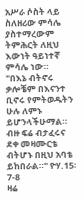አሥራ ሶስት ላይ ስለዘሪው ምሳሌ ያስተማረውም ትምሕርት ለዚህ እውነት ዓይነተኛ ምሳሌ ነው።
"በእኔ ብትኖሩ ቃሎቼም በእናንተ ቢኖሩ የምትወዱትን ሁሉ ለምኑ ይሆንላችሁማል። ብዙ ፍሬ ብታፈሩና ደቀ መዛሙርቴ ብትሆኑ በዚህ አባቴ ይከበራል።" ዮሃ.15፡7-8
ዛሬ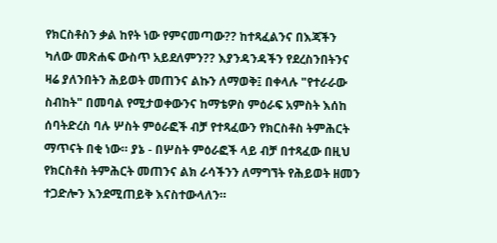የክርስቶስን ቃል ከየት ነው የምናመጣው?? ከተጻፈልንና በእጃችን ካለው መጽሐፍ ውስጥ አይደለምን?? እያንዳንዳችን የደረስንበትንና ዛሬ ያለንበትን ሕይወት መጠንና ልኩን ለማወቅ፤ በቀላሉ "የተራራው ስብከት" በመባል የሚታወቀውንና ከማቴዎስ ምዕራፍ አምስት እሰከ ሰባትድረስ ባሉ ሦስት ምዕራፎች ብቻ የተጻፈውን የክርስቶስ ትምሕርት ማጥናት በቂ ነው። ያኔ - በሦስት ምዕራፎች ላይ ብቻ በተጻፈው በዚህ የክርስቶስ ትምሕርት መጠንና ልክ ራሳችንን ለማግኘት የሕይወት ዘመን ተጋድሎን እንደሚጠይቅ እናስተውላለን።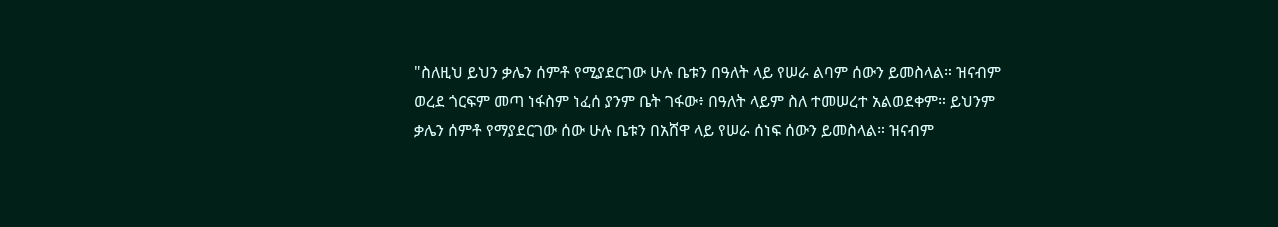"ስለዚህ ይህን ቃሌን ሰምቶ የሚያደርገው ሁሉ ቤቱን በዓለት ላይ የሠራ ልባም ሰውን ይመስላል። ዝናብም ወረደ ጎርፍም መጣ ነፋስም ነፈሰ ያንም ቤት ገፋው፥ በዓለት ላይም ስለ ተመሠረተ አልወደቀም። ይህንም ቃሌን ሰምቶ የማያደርገው ሰው ሁሉ ቤቱን በአሸዋ ላይ የሠራ ሰነፍ ሰውን ይመስላል። ዝናብም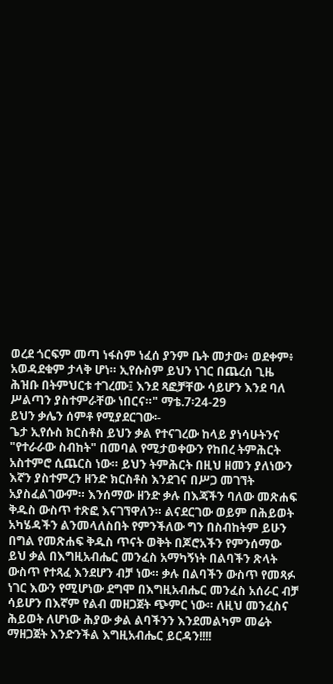ወረደ ጎርፍም መጣ ነፋስም ነፈሰ ያንም ቤት መታው፥ ወደቀም፥ አወዳደቁም ታላቅ ሆነ። ኢየሱስም ይህን ነገር በጨረሰ ጊዜ ሕዝቡ በትምህርቱ ተገረሙ፤ እንደ ጻፎቻቸው ሳይሆን እንደ ባለ ሥልጣን ያስተምራቸው ነበርና።" ማቴ.7፡24-29
ይህን ቃሌን ሰምቶ የሚያደርገው፡-
ጌታ ኢየሱስ ክርስቶስ ይህን ቃል የተናገረው ከላይ ያነሳሁትንና "የተራራው ስብከት" በመባል የሚታወቀውን የከበረ ትምሕርት አስተምሮ ሲጨርስ ነው። ይህን ትምሕርት በዚህ ዘመን ያለነውን እኛን ያስተምረን ዘንድ ክርስቶስ እንደገና በሥጋ መገኘት አያስፈልገውም። እንሰማው ዘንድ ቃሉ በእጃችን ባለው መጽሐፍ ቅዱስ ውስጥ ተጽፎ እናገኘዋለን። ልናደርገው ወይም በሕይወት አካሄዳችን ልንመላለስበት የምንችለው ግን በስብከትም ይሁን በግል የመጽሐፍ ቅዱስ ጥናት ወቅት በጆሮአችን የምንሰማው ይህ ቃል በእግዚአብሔር መንፈስ አማካኝነት በልባችን ጽላት ውስጥ የተጻፈ እንደሆን ብቻ ነው። ቃሉ በልባችን ውስጥ የመጻፉ ነገር እውን የሚሆነው ደግሞ በእግዚአብሔር መንፈስ አሰራር ብቻ ሳይሆን በእኛም የልብ መዘጋጀት ጭምር ነው። ለዚህ መንፈስና ሕይወት ለሆነው ሕያው ቃል ልባችንን እንደመልካም መሬት ማዘጋጀት እንድንችል እግዚአብሔር ይርዳን!!!!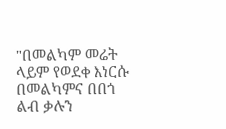"በመልካም መሬት ላይም የወደቀ እነርሱ በመልካምና በበጎ ልብ ቃሉን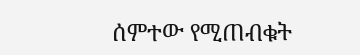ሰምተው የሚጠብቁት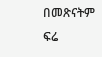በመጽናትም ፍሬ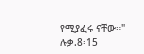የሚያፈሩ ናቸው።" ሉቃ.8፡15